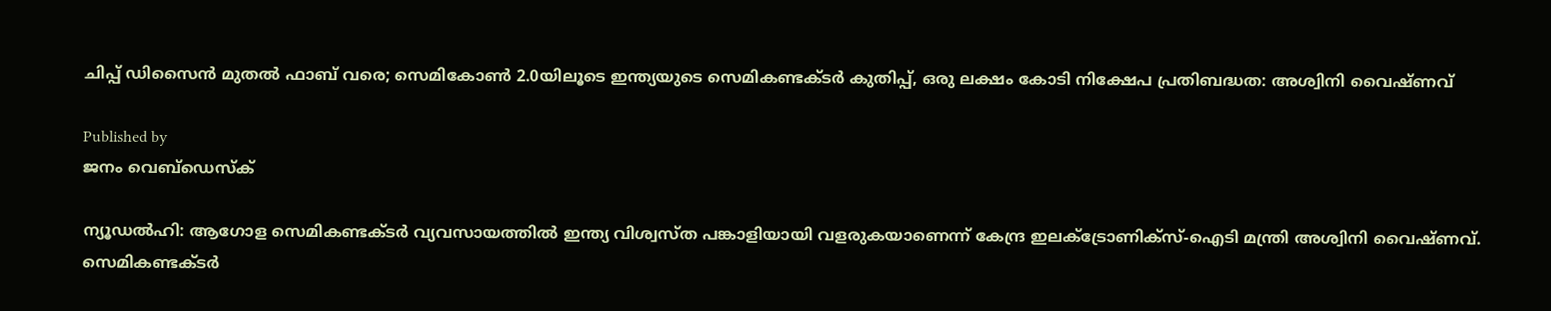ചിപ്പ് ഡിസൈന്‍ മുതല്‍ ഫാബ് വരെ; സെമികോണ്‍ 2.0യിലൂടെ ഇന്ത്യയുടെ സെമികണ്ടക്ടര്‍ കുതിപ്പ്, ഒരു ലക്ഷം കോടി നിക്ഷേപ പ്രതിബദ്ധത: അശ്വിനി വൈഷ്ണവ്

Published by
ജനം വെബ്‌ഡെസ്ക്

ന്യൂഡല്‍ഹി: ആഗോള സെമികണ്ടക്ടര്‍ വ്യവസായത്തില്‍ ഇന്ത്യ വിശ്വസ്ത പങ്കാളിയായി വളരുകയാണെന്ന് കേന്ദ്ര ഇലക്ട്രോണിക്‌സ്-ഐടി മന്ത്രി അശ്വിനി വൈഷ്ണവ്. സെമികണ്ടക്ടര്‍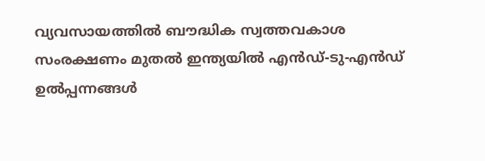വ്യവസായത്തില്‍ ബൗദ്ധിക സ്വത്തവകാശ സംരക്ഷണം മുതല്‍ ഇന്ത്യയില്‍ എന്‍ഡ്-ടു-എന്‍ഡ് ഉല്‍പ്പന്നങ്ങള്‍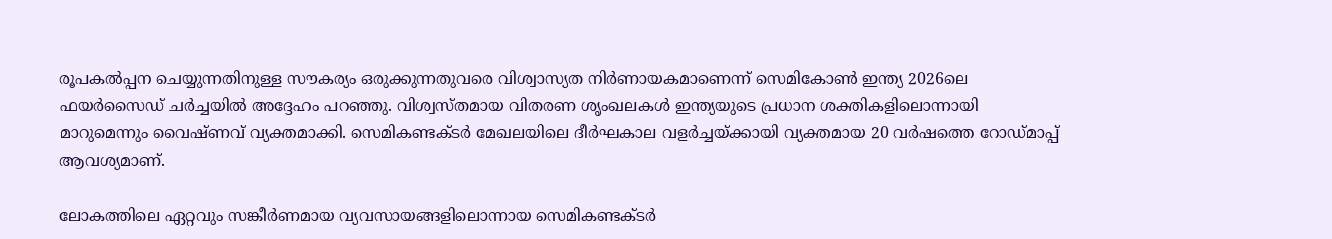രൂപകല്‍പ്പന ചെയ്യുന്നതിനുള്ള സൗകര്യം ഒരുക്കുന്നതുവരെ വിശ്വാസ്യത നിര്‍ണായകമാണെന്ന് സെമികോണ്‍ ഇന്ത്യ 2026ലെ ഫയര്‍സൈഡ് ചര്‍ച്ചയില്‍ അദ്ദേഹം പറഞ്ഞു. വിശ്വസ്തമായ വിതരണ ശൃംഖലകള്‍ ഇന്ത്യയുടെ പ്രധാന ശക്തികളിലൊന്നായി മാറുമെന്നും വൈഷ്ണവ് വ്യക്തമാക്കി. സെമികണ്ടക്ടര്‍ മേഖലയിലെ ദീര്‍ഘകാല വളര്‍ച്ചയ്‌ക്കായി വ്യക്തമായ 20 വര്‍ഷത്തെ റോഡ്മാപ്പ് ആവശ്യമാണ്.

ലോകത്തിലെ ഏറ്റവും സങ്കീര്‍ണമായ വ്യവസായങ്ങളിലൊന്നായ സെമികണ്ടക്ടര്‍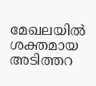മേഖലയില്‍ ശക്തമായ അടിത്തറ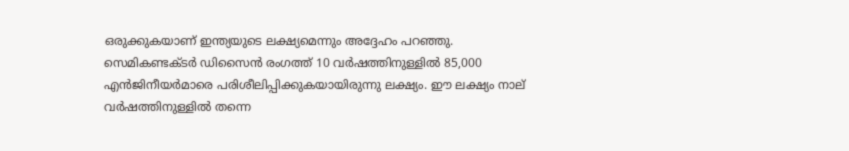ഒരുക്കുകയാണ് ഇന്ത്യയുടെ ലക്ഷ്യമെന്നും അദ്ദേഹം പറഞ്ഞു. സെമികണ്ടക്ടര്‍ ഡിസൈന്‍ രംഗത്ത് 10 വര്‍ഷത്തിനുള്ളില്‍ 85,000 എന്‍ജിനീയര്‍മാരെ പരിശീലിപ്പിക്കുകയായിരുന്നു ലക്ഷ്യം. ഈ ലക്ഷ്യം നാല് വര്‍ഷത്തിനുള്ളില്‍ തന്നെ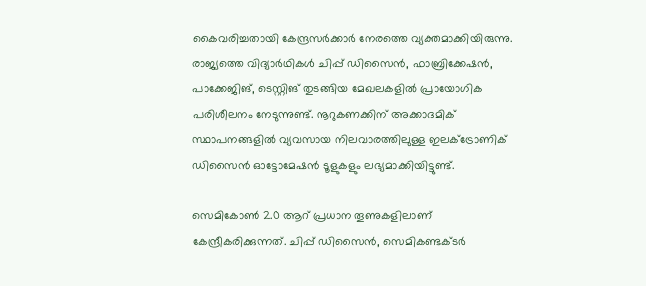കൈവരിച്ചതായി കേന്ദ്രസര്‍ക്കാര്‍ നേരത്തെ വ്യക്തമാക്കിയിരുന്നു. രാജ്യത്തെ വിദ്യാര്‍ഥികള്‍ ചിപ്പ് ഡിസൈന്‍, ഫാബ്രിക്കേഷന്‍, പാക്കേജിങ്, ടെസ്റ്റിങ് തുടങ്ങിയ മേഖലകളില്‍ പ്രായോഗിക പരിശീലനം നേടുന്നുണ്ട്. നൂറുകണക്കിന് അക്കാദമിക് സ്ഥാപനങ്ങളില്‍ വ്യവസായ നിലവാരത്തിലുള്ള ഇലക്ട്രോണിക് ഡിസൈന്‍ ഓട്ടോമേഷന്‍ ടൂളുകളും ലഭ്യമാക്കിയിട്ടുണ്ട്.

സെമികോണ്‍ 2.0 ആറ് പ്രധാന തൂണുകളിലാണ് കേന്ദ്രീകരിക്കുന്നത്. ചിപ്പ് ഡിസൈന്‍, സെമികണ്ടക്ടര്‍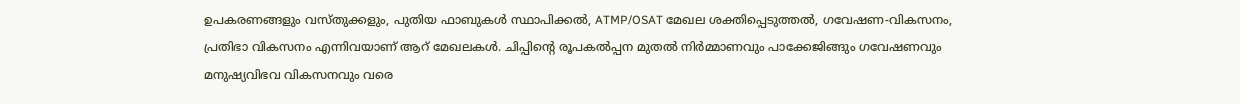ഉപകരണങ്ങളും വസ്തുക്കളും, പുതിയ ഫാബുകള്‍ സ്ഥാപിക്കല്‍, ATMP/OSAT മേഖല ശക്തിപ്പെടുത്തല്‍, ഗവേഷണ-വികസനം, പ്രതിഭാ വികസനം എന്നിവയാണ് ആറ് മേഖലകള്‍. ചിപ്പിന്റെ രൂപകല്‍പ്പന മുതല്‍ നിര്‍മ്മാണവും പാക്കേജിങ്ങും ഗവേഷണവും മനുഷ്യവിഭവ വികസനവും വരെ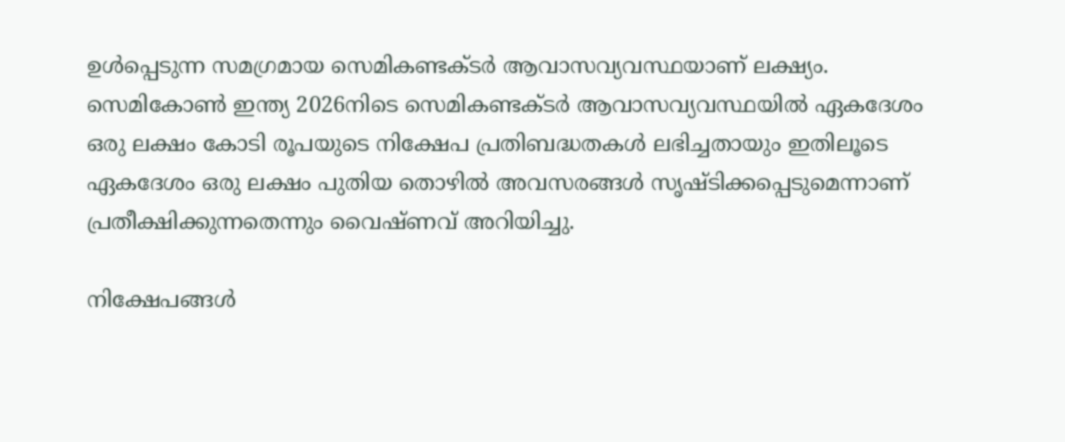ഉള്‍പ്പെടുന്ന സമഗ്രമായ സെമികണ്ടക്ടര്‍ ആവാസവ്യവസ്ഥയാണ് ലക്ഷ്യം. സെമികോണ്‍ ഇന്ത്യ 2026നിടെ സെമികണ്ടക്ടര്‍ ആവാസവ്യവസ്ഥയില്‍ ഏകദേശം ഒരു ലക്ഷം കോടി രൂപയുടെ നിക്ഷേപ പ്രതിബദ്ധതകള്‍ ലഭിച്ചതായും ഇതിലൂടെ ഏകദേശം ഒരു ലക്ഷം പുതിയ തൊഴില്‍ അവസരങ്ങള്‍ സൃഷ്ടിക്കപ്പെടുമെന്നാണ് പ്രതീക്ഷിക്കുന്നതെന്നും വൈഷ്ണവ് അറിയിച്ചു.

നിക്ഷേപങ്ങള്‍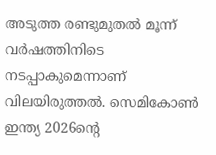അടുത്ത രണ്ടുമുതല്‍ മൂന്ന് വര്‍ഷത്തിനിടെ നടപ്പാകുമെന്നാണ് വിലയിരുത്തല്‍. സെമികോണ്‍ ഇന്ത്യ 2026ന്റെ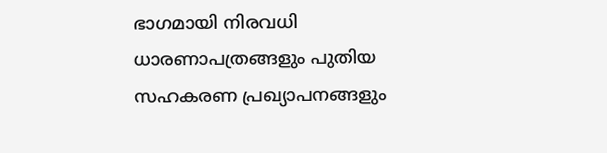ഭാഗമായി നിരവധി ധാരണാപത്രങ്ങളും പുതിയ സഹകരണ പ്രഖ്യാപനങ്ങളും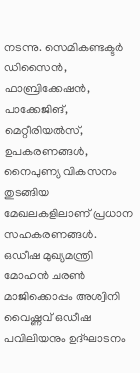നടന്നു. സെമികണ്ടക്ടര്‍ ഡിസൈന്‍, ഫാബ്രിക്കേഷന്‍, പാക്കേജിങ്, മെറ്റീരിയല്‍സ്, ഉപകരണങ്ങള്‍, നൈപുണ്യ വികസനം തുടങ്ങിയ മേഖലകളിലാണ് പ്രധാന സഹകരണങ്ങള്‍. ഒഡീഷ മുഖ്യമന്ത്രി മോഹന്‍ ചരണ്‍ മാജിക്കൊപ്പം അശ്വിനി വൈഷ്ണവ് ഒഡീഷ പവിലിയനും ഉദ്ഘാടനം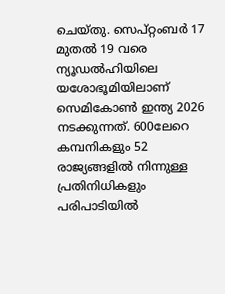ചെയ്തു. സെപ്റ്റംബര്‍ 17 മുതല്‍ 19 വരെ ന്യൂഡല്‍ഹിയിലെ യശോഭൂമിയിലാണ് സെമികോണ്‍ ഇന്ത്യ 2026 നടക്കുന്നത്. 600ലേറെ കമ്പനികളും 52 രാജ്യങ്ങളില്‍ നിന്നുള്ള പ്രതിനിധികളും പരിപാടിയില്‍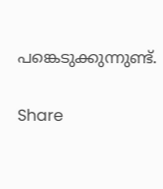പങ്കെടുക്കുന്നുണ്ട്.

Share